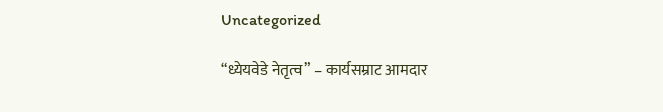Uncategorized

“ध्येयवेडे नेतृत्व” – कार्यसम्राट आमदार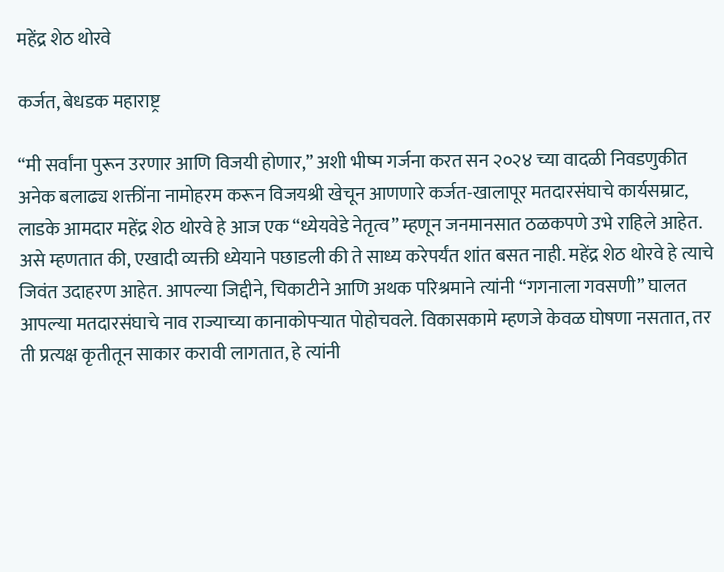महेंद्र शेठ थोरवे

कर्जत, बेधडक महाराष्ट्र

“मी सर्वांना पुरून उरणार आणि विजयी होणार,” अशी भीष्म गर्जना करत सन २०२४ च्या वादळी निवडणुकीत अनेक बलाढ्य शक्तींना नामोहरम करून विजयश्री खेचून आणणारे कर्जत-खालापूर मतदारसंघाचे कार्यसम्राट, लाडके आमदार महेंद्र शेठ थोरवे हे आज एक “ध्येयवेडे नेतृत्व” म्हणून जनमानसात ठळकपणे उभे राहिले आहेत.
असे म्हणतात की, एखादी व्यक्ती ध्येयाने पछाडली की ते साध्य करेपर्यंत शांत बसत नाही. महेंद्र शेठ थोरवे हे त्याचे जिवंत उदाहरण आहेत. आपल्या जिद्दीने, चिकाटीने आणि अथक परिश्रमाने त्यांनी “गगनाला गवसणी” घालत आपल्या मतदारसंघाचे नाव राज्याच्या कानाकोपऱ्यात पोहोचवले. विकासकामे म्हणजे केवळ घोषणा नसतात, तर ती प्रत्यक्ष कृतीतून साकार करावी लागतात, हे त्यांनी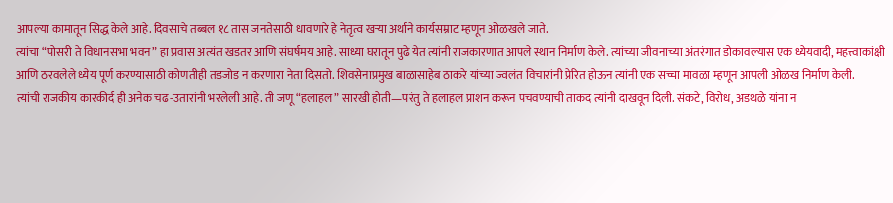आपल्या कामातून सिद्ध केले आहे. दिवसाचे तब्बल १८ तास जनतेसाठी धावणारे हे नेतृत्व खऱ्या अर्थाने कार्यसम्राट म्हणून ओळखले जाते.
त्यांचा “पोसरी ते विधानसभा भवन” हा प्रवास अत्यंत खडतर आणि संघर्षमय आहे. साध्या घरातून पुढे येत त्यांनी राजकारणात आपले स्थान निर्माण केले. त्यांच्या जीवनाच्या अंतरंगात डोकावल्यास एक ध्येयवादी, महत्त्वाकांक्षी आणि ठरवलेले ध्येय पूर्ण करण्यासाठी कोणतीही तडजोड न करणारा नेता दिसतो. शिवसेनाप्रमुख बाळासाहेब ठाकरे यांच्या ज्वलंत विचारांनी प्रेरित होऊन त्यांनी एक सच्चा मावळा म्हणून आपली ओळख निर्माण केली.
त्यांची राजकीय कारकीर्द ही अनेक चढ-उतारांनी भरलेली आहे. ती जणू “हलाहल” सारखी होती—परंतु ते हलाहल प्राशन करून पचवण्याची ताकद त्यांनी दाखवून दिली. संकटे, विरोध, अडथळे यांना न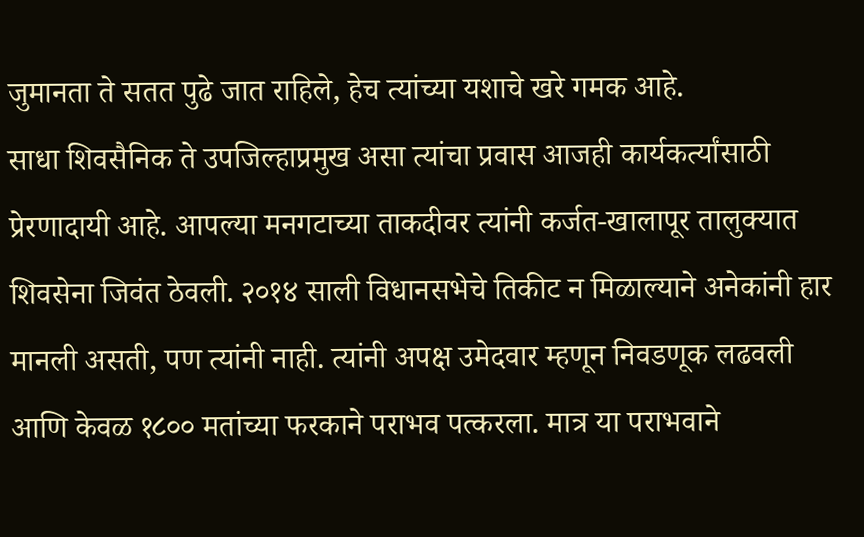जुमानता ते सतत पुढे जात राहिले, हेच त्यांच्या यशाचे खरे गमक आहे.
साधा शिवसैनिक ते उपजिल्हाप्रमुख असा त्यांचा प्रवास आजही कार्यकर्त्यांसाठी प्रेरणादायी आहे. आपल्या मनगटाच्या ताकदीवर त्यांनी कर्जत-खालापूर तालुक्यात शिवसेना जिवंत ठेवली. २०१४ साली विधानसभेचे तिकीट न मिळाल्याने अनेकांनी हार मानली असती, पण त्यांनी नाही. त्यांनी अपक्ष उमेदवार म्हणून निवडणूक लढवली आणि केवळ १८०० मतांच्या फरकाने पराभव पत्करला. मात्र या पराभवाने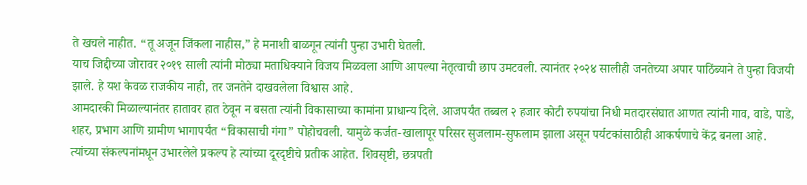ते खचले नाहीत. “तू अजून जिंकला नाहीस,” हे मनाशी बाळगून त्यांनी पुन्हा उभारी घेतली.
याच जिद्दीच्या जोरावर २०१९ साली त्यांनी मोठ्या मताधिक्याने विजय मिळवला आणि आपल्या नेतृत्वाची छाप उमटवली. त्यानंतर २०२४ सालीही जनतेच्या अपार पाठिंब्याने ते पुन्हा विजयी झाले. हे यश केवळ राजकीय नाही, तर जनतेने दाखवलेला विश्वास आहे.
आमदारकी मिळाल्यानंतर हातावर हात ठेवून न बसता त्यांनी विकासाच्या कामांना प्राधान्य दिले. आजपर्यंत तब्बल २ हजार कोटी रुपयांचा निधी मतदारसंघात आणत त्यांनी गाव, वाडे, पाडे, शहर, प्रभाग आणि ग्रामीण भागापर्यंत “विकासाची गंगा” पोहोचवली. यामुळे कर्जत-खालापूर परिसर सुजलाम-सुफलाम झाला असून पर्यटकांसाठीही आकर्षणाचे केंद्र बनला आहे.
त्यांच्या संकल्पनांमधून उभारलेले प्रकल्प हे त्यांच्या दूरदृष्टीचे प्रतीक आहेत. शिवसृष्टी, छत्रपती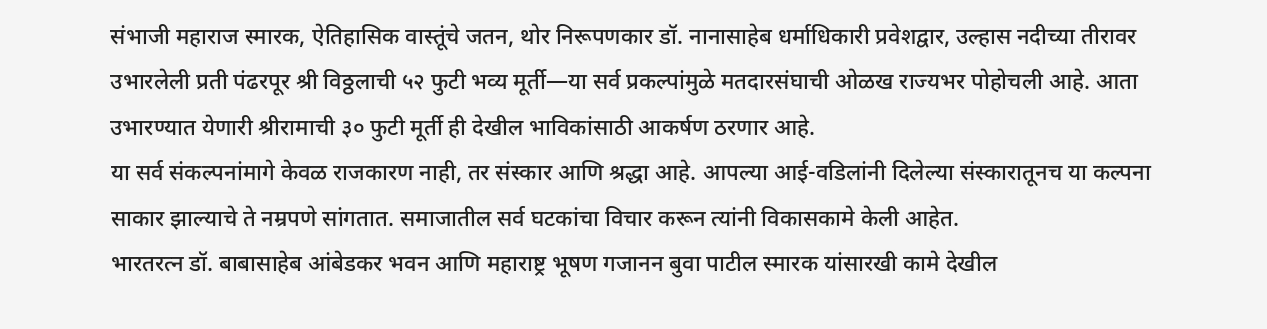संभाजी महाराज स्मारक, ऐतिहासिक वास्तूंचे जतन, थोर निरूपणकार डॉ. नानासाहेब धर्माधिकारी प्रवेशद्वार, उल्हास नदीच्या तीरावर उभारलेली प्रती पंढरपूर श्री विठ्ठलाची ५२ फुटी भव्य मूर्ती—या सर्व प्रकल्पांमुळे मतदारसंघाची ओळख राज्यभर पोहोचली आहे. आता उभारण्यात येणारी श्रीरामाची ३० फुटी मूर्ती ही देखील भाविकांसाठी आकर्षण ठरणार आहे.
या सर्व संकल्पनांमागे केवळ राजकारण नाही, तर संस्कार आणि श्रद्धा आहे. आपल्या आई-वडिलांनी दिलेल्या संस्कारातूनच या कल्पना साकार झाल्याचे ते नम्रपणे सांगतात. समाजातील सर्व घटकांचा विचार करून त्यांनी विकासकामे केली आहेत.
भारतरत्न डॉ. बाबासाहेब आंबेडकर भवन आणि महाराष्ट्र भूषण गजानन बुवा पाटील स्मारक यांसारखी कामे देखील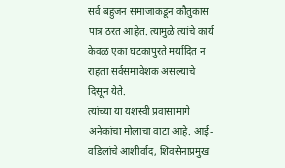सर्व बहुजन समाजाकडून कौतुकास पात्र ठरत आहेत. त्यामुळे त्यांचे कार्य केवळ एका घटकापुरते मर्यादित न राहता सर्वसमावेशक असल्याचे दिसून येते.
त्यांच्या या यशस्वी प्रवासामागे अनेकांचा मोलाचा वाटा आहे. आई-वडिलांचे आशीर्वाद, शिवसेनाप्रमुख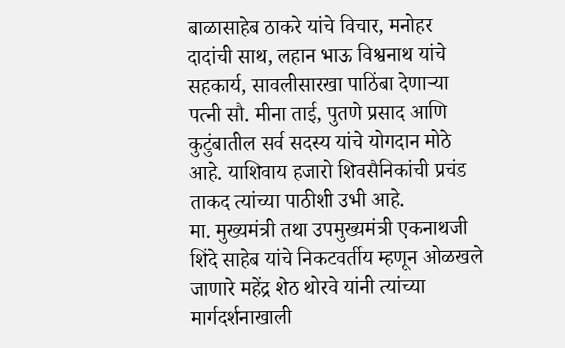बाळासाहेब ठाकरे यांचे विचार, मनोहर दादांची साथ, लहान भाऊ विश्वनाथ यांचे सहकार्य, सावलीसारखा पाठिंबा देणाऱ्या पत्नी सौ. मीना ताई, पुतणे प्रसाद आणि कुटुंबातील सर्व सदस्य यांचे योगदान मोठे आहे. याशिवाय हजारो शिवसैनिकांची प्रचंड ताकद त्यांच्या पाठीशी उभी आहे.
मा. मुख्यमंत्री तथा उपमुख्यमंत्री एकनाथजी शिंदे साहेब यांचे निकटवर्तीय म्हणून ओळखले जाणारे महेंद्र शेठ थोरवे यांनी त्यांच्या मार्गदर्शनाखाली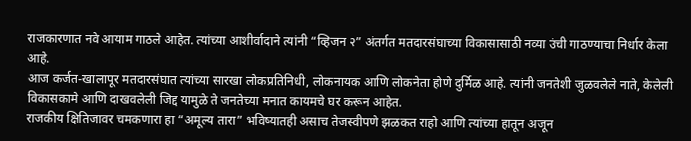राजकारणात नवे आयाम गाठले आहेत. त्यांच्या आशीर्वादाने त्यांनी “व्हिजन २” अंतर्गत मतदारसंघाच्या विकासासाठी नव्या उंची गाठण्याचा निर्धार केला आहे.
आज कर्जत-खालापूर मतदारसंघात त्यांच्या सारखा लोकप्रतिनिधी, लोकनायक आणि लोकनेता होणे दुर्मिळ आहे. त्यांनी जनतेशी जुळवलेले नाते, केलेली विकासकामे आणि दाखवलेली जिद्द यामुळे ते जनतेच्या मनात कायमचे घर करून आहेत.
राजकीय क्षितिजावर चमकणारा हा “अमूल्य तारा” भविष्यातही असाच तेजस्वीपणे झळकत राहो आणि त्यांच्या हातून अजून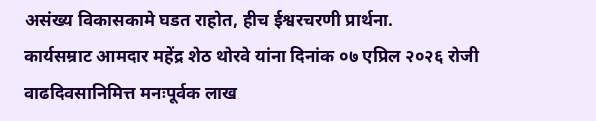असंख्य विकासकामे घडत राहोत, हीच ईश्वरचरणी प्रार्थना.
कार्यसम्राट आमदार महेंद्र शेठ थोरवे यांना दिनांक ०७ एप्रिल २०२६ रोजी वाढदिवसानिमित्त मनःपूर्वक लाख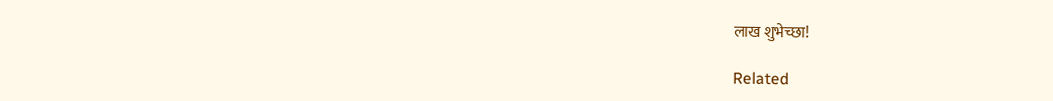लाख शुभेच्छा!

Related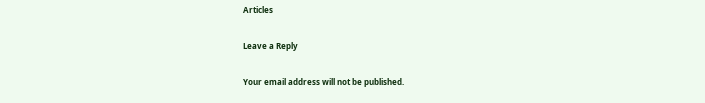Articles

Leave a Reply

Your email address will not be published.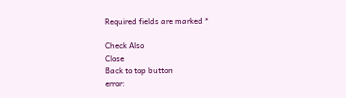Required fields are marked *

Check Also
Close
Back to top button
error: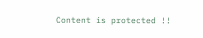Content is protected !!